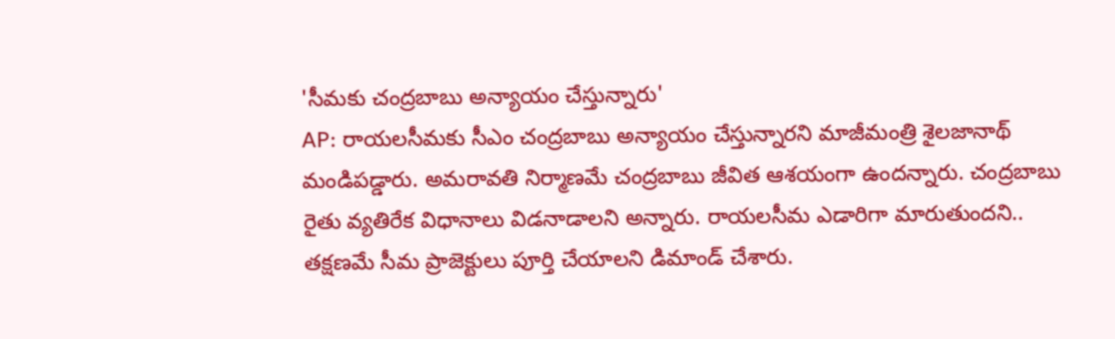'సీమకు చంద్రబాబు అన్యాయం చేస్తున్నారు'
AP: రాయలసీమకు సీఎం చంద్రబాబు అన్యాయం చేస్తున్నారని మాజీమంత్రి శైలజానాథ్ మండిపడ్డారు. అమరావతి నిర్మాణమే చంద్రబాబు జీవిత ఆశయంగా ఉందన్నారు. చంద్రబాబు రైతు వ్యతిరేక విధానాలు విడనాడాలని అన్నారు. రాయలసీమ ఎడారిగా మారుతుందని.. తక్షణమే సీమ ప్రాజెక్టులు పూర్తి చేయాలని డిమాండ్ చేశారు.